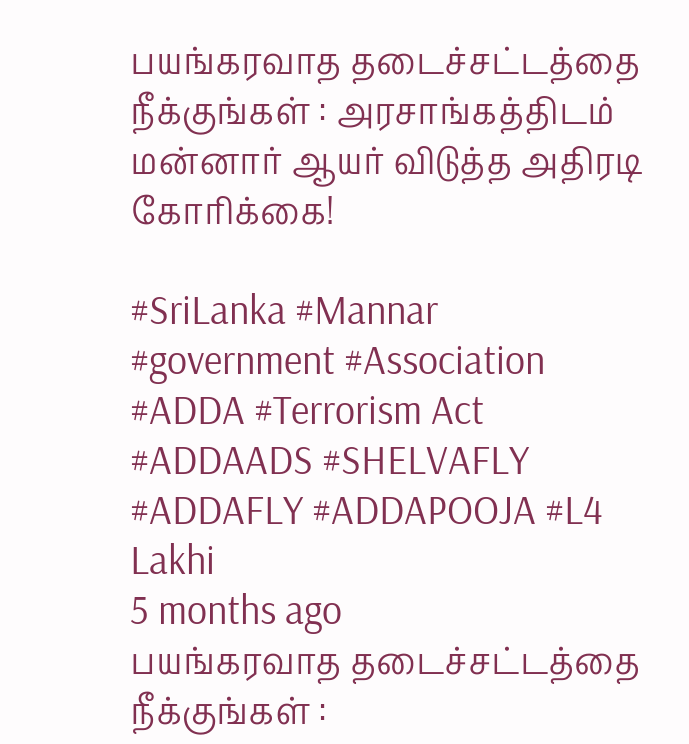பயங்கரவாத தடைச்சட்டத்தை நீக்குங்கள் : அரசாங்கத்திடம் மன்னார் ஆயர் விடுத்த அதிரடி கோரிக்கை!

#SriLanka #Mannar #government #Association #ADDA #Terrorism Act #ADDAADS #SHELVAFLY #ADDAFLY #ADDAPOOJA #L4
Lakhi
5 months ago
பயங்கரவாத தடைச்சட்டத்தை நீக்குங்கள் :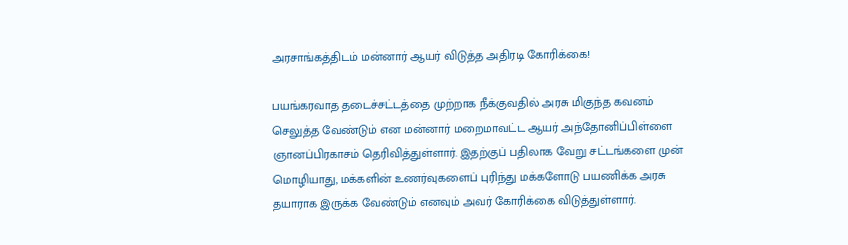அரசாங்கத்திடம் மன்னார் ஆயர் விடுத்த அதிரடி கோரிக்கை!

பயங்கரவாத தடைச்சட்டத்தை முற்றாக நீக்குவதில் அரசு மிகுந்த கவனம் செலுத்த வேண்டும் என மன்னார் மறைமாவட்ட ஆயர் அந்தோனிப்பிள்ளை ஞானப்பிரகாசம் தெரிவித்துள்ளார். இதற்குப் பதிலாக வேறு சட்டங்களை முன் மொழியாது, மக்களின் உணர்வுகளைப் புரிந்து மக்களோடு பயணிக்க அரசு தயாராக இருக்க வேண்டும் எனவும் அவர் கோரிக்கை விடுத்துள்ளார்.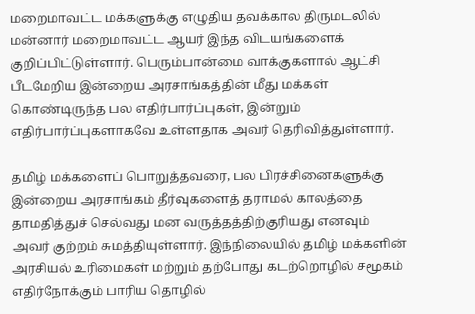மறைமாவட்ட மக்களுக்கு எழுதிய தவக்கால திருமடலில் மன்னார் மறைமாவட்ட ஆயர் இந்த விடயங்களைக் குறிப்பிட்டுள்ளார். பெரும்பான்மை வாக்குகளால் ஆட்சி பீடமேறிய இன்றைய அரசாங்கத்தின் மீது மக்கள் கொண்டிருந்த பல எதிர்பார்ப்புகள், இன்றும் எதிர்பார்ப்புகளாகவே உள்ளதாக அவர் தெரிவித்துள்ளார்.

தமிழ் மக்களைப் பொறுத்தவரை, பல பிரச்சினைகளுக்கு இன்றைய அரசாங்கம் தீர்வுகளைத் தராமல் காலத்தை தாமதித்துச் செல்வது மன வருத்தத்திற்குரியது எனவும் அவர் குற்றம் சுமத்தியுள்ளார். இந்நிலையில் தமிழ் மக்களின் அரசியல் உரிமைகள் மற்றும் தற்போது கடற்றொழில் சமூகம் எதிர்நோக்கும் பாரிய தொழில்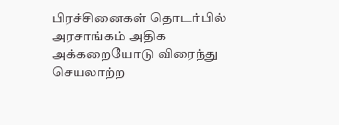பிரச்சினைகள் தொடர்பில் அரசாங்கம் அதிக அக்கறையோடு விரைந்து செயலாற்ற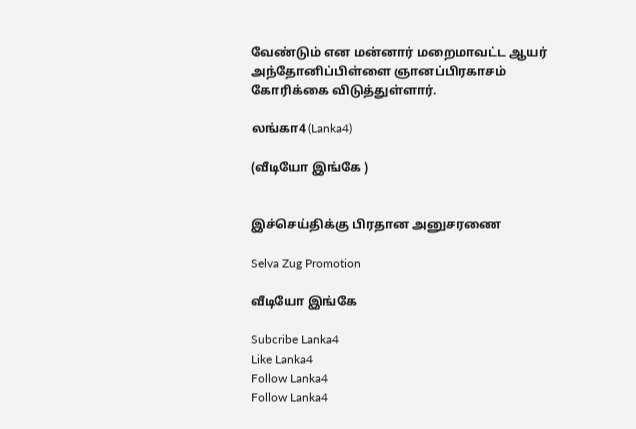வேண்டும் என மன்னார் மறைமாவட்ட ஆயர் அந்தோனிப்பிள்ளை ஞானப்பிரகாசம் கோரிக்கை விடுத்துள்ளார்.

லங்கா4 (Lanka4)

(வீடியோ இங்கே )


இச்செய்திக்கு பிரதான அனுசரணை

Selva Zug Promotion

வீடியோ இங்கே

Subcribe Lanka4
Like Lanka4
Follow Lanka4
Follow Lanka4